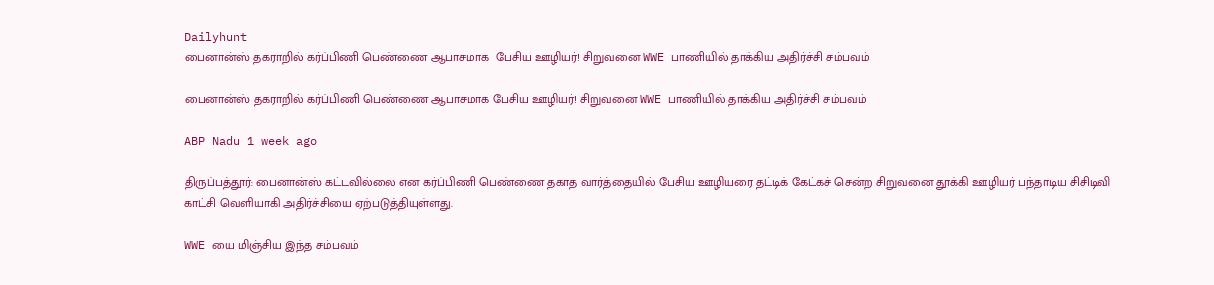Dailyhunt
பைனான்ஸ் தகராறில் கர்ப்பிணி பெண்ணை ஆபாசமாக  பேசிய ஊழியர்! சிறுவனை WWE பாணியில் தாக்கிய அதிர்ச்சி சம்பவம்

பைனான்ஸ் தகராறில் கர்ப்பிணி பெண்ணை ஆபாசமாக பேசிய ஊழியர்! சிறுவனை WWE பாணியில் தாக்கிய அதிர்ச்சி சம்பவம்

ABP Nadu 1 week ago

திருப்பத்தூர்: பைனான்ஸ் கட்டவில்லை என கர்ப்பிணி பெண்ணை தகாத வார்த்தையில் பேசிய ஊழியரை தட்டிக் கேட்கச் சென்ற சிறுவனை தூக்கி ஊழியர் பந்தாடிய சிசிடிவி காட்சி வெளியாகி அதிர்ச்சியை ஏற்படுத்தியுள்ளது.

WWE யை மிஞ்சிய இந்த சம்பவம்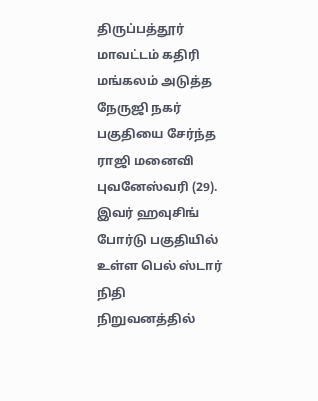திருப்பத்தூர் மாவட்டம் கதிரி மங்கலம் அடுத்த நேருஜி நகர் பகுதியை சேர்ந்த ராஜி மனைவி புவனேஸ்வரி (29). இவர் ஹவுசிங் போர்டு பகுதியில் உள்ள பெல் ஸ்டார் நிதி நிறுவனத்தில்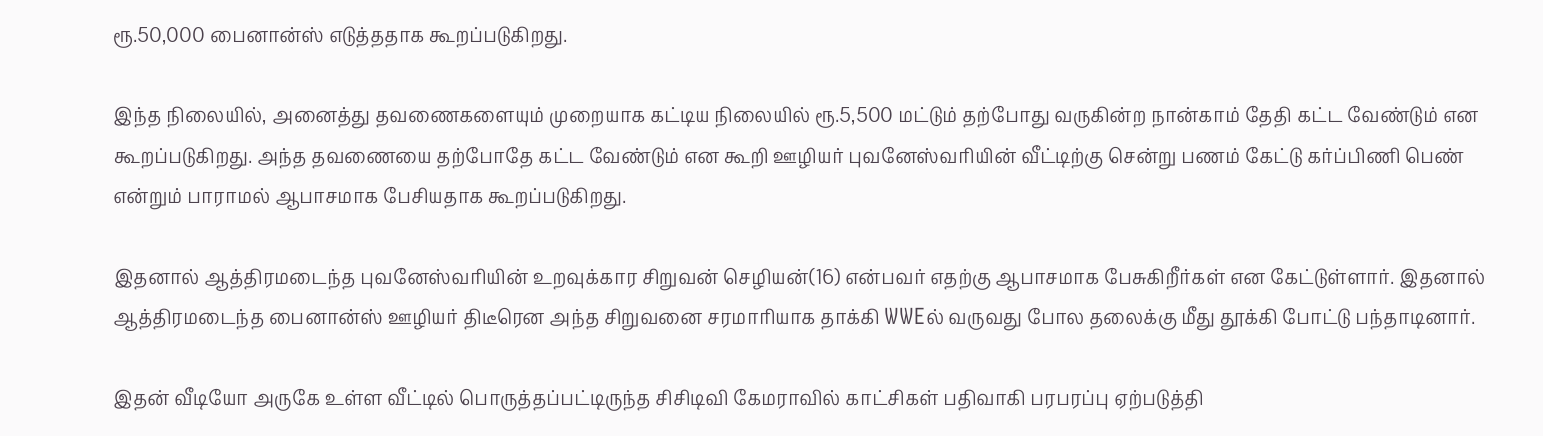ரூ.50,000 பைனான்ஸ் எடுத்ததாக கூறப்படுகிறது.

இந்த நிலையில், அனைத்து தவணைகளையும் முறையாக கட்டிய நிலையில் ரூ.5,500 மட்டும் தற்போது வருகின்ற நான்காம் தேதி கட்ட வேண்டும் என கூறப்படுகிறது. அந்த தவணையை தற்போதே கட்ட வேண்டும் என கூறி ஊழியர் புவனேஸ்வரியின் வீட்டிற்கு சென்று பணம் கேட்டு கர்ப்பிணி பெண் என்றும் பாராமல் ஆபாசமாக பேசியதாக கூறப்படுகிறது.

இதனால் ஆத்திரமடைந்த புவனேஸ்வரியின் உறவுக்கார சிறுவன் செழியன்(16) என்பவர் எதற்கு ஆபாசமாக பேசுகிறீர்கள் என கேட்டுள்ளார். இதனால் ஆத்திரமடைந்த பைனான்ஸ் ஊழியர் திடீரென அந்த சிறுவனை சரமாரியாக தாக்கி WWEல் வருவது போல தலைக்கு மீது தூக்கி போட்டு பந்தாடினார்.

இதன் வீடியோ அருகே உள்ள வீட்டில் பொருத்தப்பட்டிருந்த சிசிடிவி கேமராவில் காட்சிகள் பதிவாகி பரபரப்பு ஏற்படுத்தி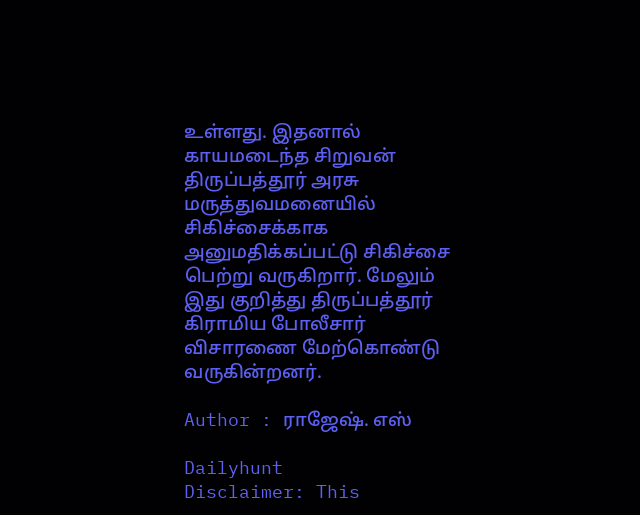உள்ளது. இதனால் காயமடைந்த சிறுவன் திருப்பத்தூர் அரசு மருத்துவமனையில் சிகிச்சைக்காக அனுமதிக்கப்பட்டு சிகிச்சை பெற்று வருகிறார். மேலும் இது குறித்து திருப்பத்தூர் கிராமிய போலீசார் விசாரணை மேற்கொண்டு வருகின்றனர்.

Author : ராஜேஷ். எஸ்

Dailyhunt
Disclaimer: This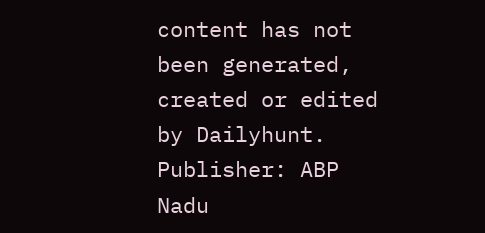content has not been generated, created or edited by Dailyhunt. Publisher: ABP Nadu